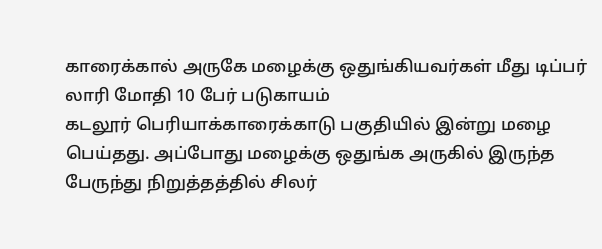காரைக்கால் அருகே மழைக்கு ஒதுங்கியவர்கள் மீது டிப்பர் லாரி மோதி 10 பேர் படுகாயம்
கடலூர் பெரியாக்காரைக்காடு பகுதியில் இன்று மழை பெய்தது. அப்போது மழைக்கு ஒதுங்க அருகில் இருந்த பேருந்து நிறுத்தத்தில் சிலர்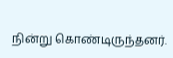நின்று கொண்டிருந்தனர்.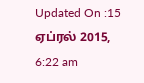Updated On :15 ஏப்ரல் 2015, 6:22 am